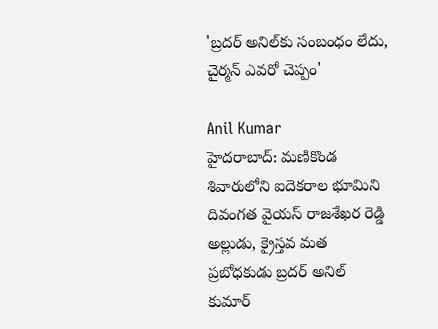'బ్రదర్ అనిల్‌కు సంబంధం లేదు, చైర్మన్ ఎవరో చెప్పం'

Anil Kumar
హైదరాబాద్: మణికొండ శివారులోని ఐదెకరాల భూమిని దివంగత వైయస్ రాజశేఖర రెడ్డి అల్లుడు, క్రైస్తవ మత ప్రబోధకుడు బ్రదర్ అనిల్ కుమార్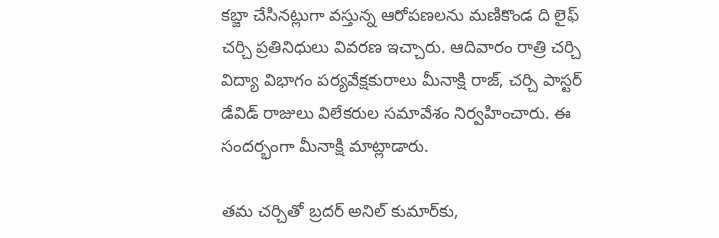కబ్జా చేసినట్లుగా వస్తున్న ఆరోపణలను మణికొండ ది లైఫ్ చర్చి ప్రతినిధులు వివరణ ఇచ్చారు. ఆదివారం రాత్రి చర్చి విద్యా విభాగం పర్యవేక్షకురాలు మీనాక్షి రాజ్, చర్చి పాస్టర్ డేవిడ్ రాజులు విలేకరుల సమావేశం నిర్వహించారు. ఈ సందర్భంగా మీనాక్షి మాట్లాడారు.

తమ చర్చితో బ్రదర్ అనిల్ కుమార్‌కు,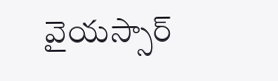వైయస్సార్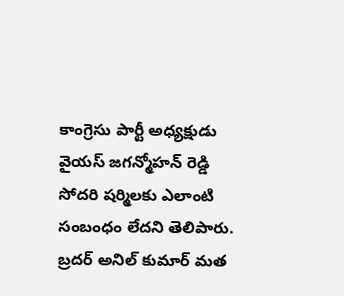కాంగ్రెసు పార్టీ అధ్యక్షుడు వైయస్ జగన్మోహన్ రెడ్డి సోదరి షర్మిలకు ఎలాంటి సంబంధం లేదని తెలిపారు. బ్రదర్ అనిల్ కుమార్ మత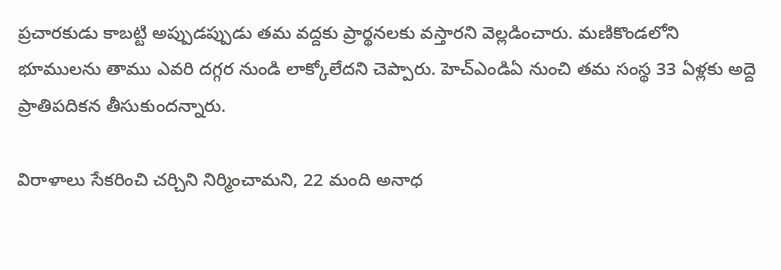ప్రచారకుడు కాబట్టి అప్పుడప్పుడు తమ వద్దకు ప్రార్థనలకు వస్తారని వెల్లడించారు. మణికొండలోని భూములను తాము ఎవరి దగ్గర నుండి లాక్కోలేదని చెప్పారు. హెచ్‌ఎండిఏ నుంచి తమ సంస్థ 33 ఏళ్లకు అద్దె ప్రాతిపదికన తీసుకుందన్నారు.

విరాళాలు సేకరించి చర్చిని నిర్మించామని, 22 మంది అనాధ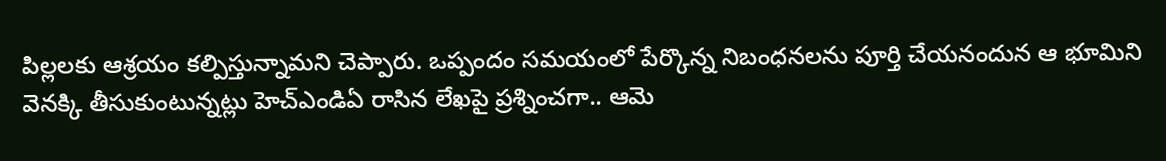పిల్లలకు ఆశ్రయం కల్పిస్తున్నామని చెప్పారు. ఒప్పందం సమయంలో పేర్కొన్న నిబంధనలను పూర్తి చేయనందున ఆ భూమిని వెనక్కి తీసుకుంటున్నట్లు హెచ్‌ఎండిఏ రాసిన లేఖపై ప్రశ్నించగా.. ఆమె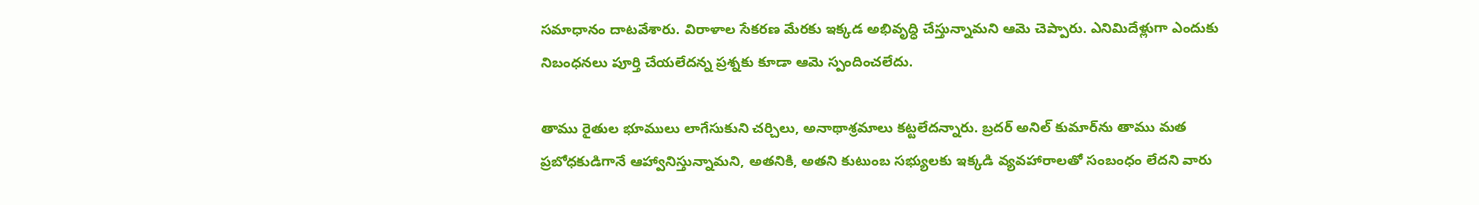సమాధానం దాటవేశారు. విరాళాల సేకరణ మేరకు ఇక్కడ అభివృద్ధి చేస్తున్నామని ఆమె చెప్పారు. ఎనిమిదేళ్లుగా ఎందుకు నిబంధనలు పూర్తి చేయలేదన్న ప్రశ్నకు కూడా ఆమె స్పందించలేదు.

తాము రైతుల భూములు లాగేసుకుని చర్చిలు, అనాథాశ్రమాలు కట్టలేదన్నారు. బ్రదర్ అనిల్ కుమార్‌ను తాము మత ప్రబోధకుడిగానే ఆహ్వానిస్తున్నామని, అతనికి, అతని కుటుంబ సభ్యులకు ఇక్కడి వ్యవహారాలతో సంబంధం లేదని వారు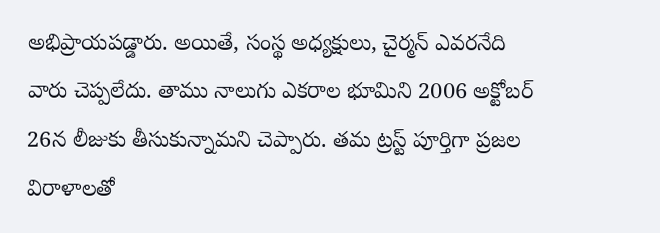అభిప్రాయపడ్డారు. అయితే, సంస్థ అధ్యక్షులు, చైర్మన్ ఎవరనేది వారు చెప్పలేదు. తాము నాలుగు ఎకరాల భూమిని 2006 అక్టోబర్ 26న లీజుకు తీసుకున్నామని చెప్పారు. తమ ట్రస్ట్ పూర్తిగా ప్రజల విరాళాలతో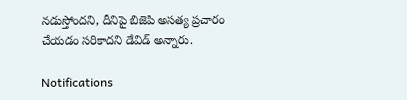నడుస్తోందని, దీనిపై బిజెపి అసత్య ప్రచారం చేయడం సరికాదని డేవిడ్ అన్నారు.

Notifications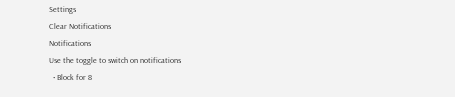Settings
Clear Notifications
Notifications
Use the toggle to switch on notifications
  • Block for 8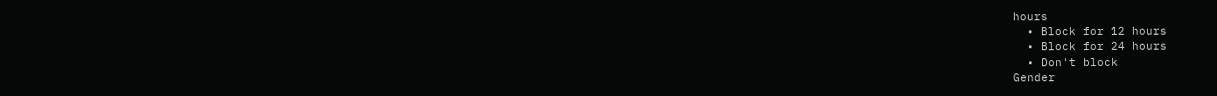hours
  • Block for 12 hours
  • Block for 24 hours
  • Don't block
Gender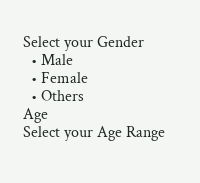Select your Gender
  • Male
  • Female
  • Others
Age
Select your Age Range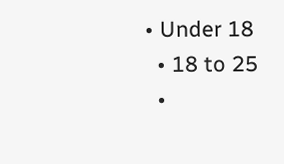• Under 18
  • 18 to 25
  •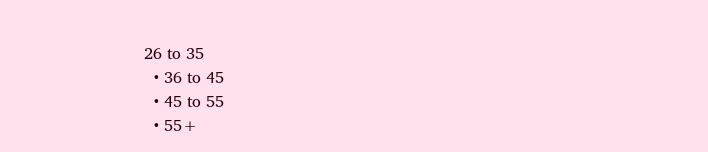26 to 35
  • 36 to 45
  • 45 to 55
  • 55+